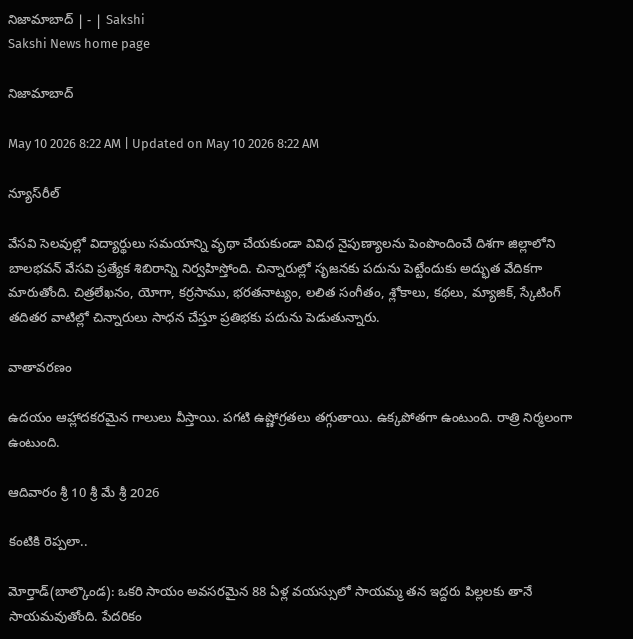నిజామాబాద్‌ | - | Sakshi
Sakshi News home page

నిజామాబాద్‌

May 10 2026 8:22 AM | Updated on May 10 2026 8:22 AM

న్యూస్‌రీల్‌

వేసవి సెలవుల్లో విద్యార్థులు సమయాన్ని వృథా చేయకుండా వివిధ నైపుణ్యాలను పెంపొందించే దిశగా జిల్లాలోని బాలభవన్‌ వేసవి ప్రత్యేక శిబిరాన్ని నిర్వహిస్తోంది. చిన్నారుల్లో సృజనకు పదును పెట్టేందుకు అద్భుత వేదికగా మారుతోంది. చిత్రలేఖనం, యోగా, కర్రసాము, భరతనాట్యం, లలిత సంగీతం, శ్లోకాలు, కథలు, మ్యాజిక్‌, స్కేటింగ్‌ తదితర వాటిల్లో చిన్నారులు సాధన చేస్తూ ప్రతిభకు పదును పెడుతున్నారు.

వాతావరణం

ఉదయం ఆహ్లాదకరమైన గాలులు వీస్తాయి. పగటి ఉష్ణోగ్రతలు తగ్గుతాయి. ఉక్కపోతగా ఉంటుంది. రాత్రి నిర్మలంగా ఉంటుంది.

ఆదివారం శ్రీ 10 శ్రీ మే శ్రీ 2026

కంటికి రెప్పలా..

మోర్తాడ్‌(బాల్కొండ): ఒకరి సాయం అవసరమైన 88 ఏళ్ల వయస్సులో సాయమ్మ తన ఇద్దరు పిల్లలకు తానే సాయమవుతోంది. పేదరికం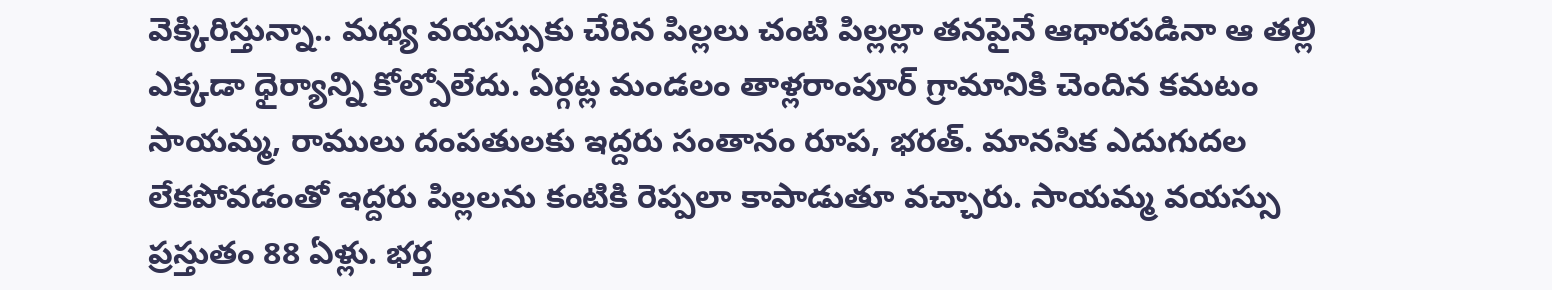వెక్కిరిస్తున్నా.. మధ్య వయస్సుకు చేరిన పిల్లలు చంటి పిల్లల్లా తనపైనే ఆధారపడినా ఆ తల్లి ఎక్కడా ధైర్యాన్ని కోల్పోలేదు. ఏర్గట్ల మండలం తాళ్లరాంపూర్‌ గ్రామానికి చెందిన కమటం సాయమ్మ, రాములు దంపతులకు ఇద్దరు సంతానం రూప, భరత్‌. మానసిక ఎదుగుదల లేకపోవడంతో ఇద్దరు పిల్లలను కంటికి రెప్పలా కాపాడుతూ వచ్చారు. సాయమ్మ వయస్సు ప్రస్తుతం 88 ఏళ్లు. భర్త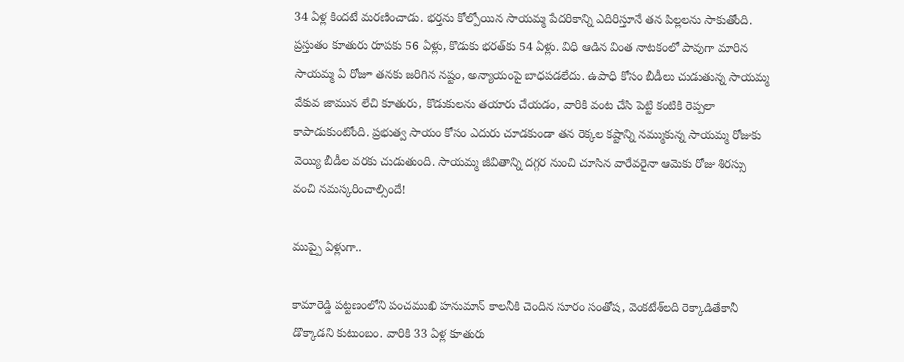34 ఏళ్ల కిందటే మరణించాడు. భర్తను కోల్పోయిన సాయమ్మ పేదరికాన్ని ఎదిరిస్తూనే తన పిల్లలను సాకుతోంది. ప్రస్తుతం కూతురు రూపకు 56 ఏళ్లు, కొడుకు భరత్‌కు 54 ఏళ్లు. విధి ఆడిన వింత నాటకంలో పావుగా మారిన సాయమ్మ ఏ రోజూ తనకు జరిగిన నష్టం, అన్యాయంపై బాధపడలేదు. ఉపాధి కోసం బీడీలు చుడుతున్న సాయమ్మ వేకువ జామున లేచి కూతురు, కొడుకులను తయారు చేయడం, వారికి వంట చేసి పెట్టి కంటికి రెప్పలా కాపాడుకుంటోంది. ప్రభుత్వ సాయం కోసం ఎదురు చూడకుండా తన రెక్కల కష్టాన్ని నమ్ముకున్న సాయమ్మ రోజుకు వెయ్యి బీడీల వరకు చుడుతుంది. సాయమ్మ జీవితాన్ని దగ్గర నుంచి చూసిన వారేవరైనా ఆమెకు రోజు శిరస్సు వంచి నమస్కరించాల్సిందే!

ముప్పై ఏళ్లుగా..

కామారెడ్డి పట్టణంలోని పంచముఖి హనుమాన్‌ కాలనీకి చెందిన సూరం సంతోష, వెంకటేశ్‌లది రెక్కాడితేకానీ డొక్కాడని కుటుంబం. వారికి 33 ఏళ్ల కూతురు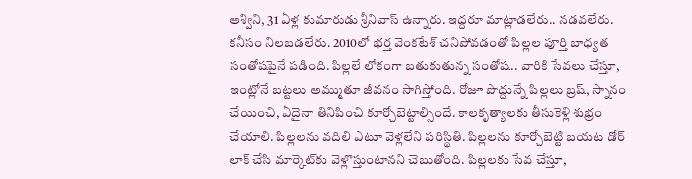అశ్విని, 31 ఏళ్ల కుమారుడు శ్రీనివాస్‌ ఉన్నారు. ఇద్దరూ మాట్లాడలేరు.. నడవలేరు. కనీసం నిలబడలేరు. 2010లో భర్త వెంకటేశ్‌ చనిపోవడంతో పిల్లల పూర్తి బాధ్యత సంతోషపైనే పడింది. పిల్లలే లోకంగా బతుకుతున్న సంతోష.. వారికి సేవలు చేస్తూ, ఇంట్లోనే బట్టలు అమ్ముతూ జీవనం సాగిస్తోంది. రోజూ పొద్దున్నే పిల్లలు బ్రష్‌, స్నానం చేయించి, ఏదైనా తినిపించి కూర్చోబెట్టాల్సిందే. కాలకృత్యాలకు తీసుకెళ్లి శుభ్రం చేయాలి. పిల్లలను వదిలి ఎటూ వెళ్లలేని పరిస్థితి. పిల్లలను కూర్చోబెట్టి బయట డోర్‌ లాక్‌ చేసి మార్కెట్‌కు వెళ్లొస్తుంటానని చెబుతోంది. పిల్లలకు సేవ చేస్తూ,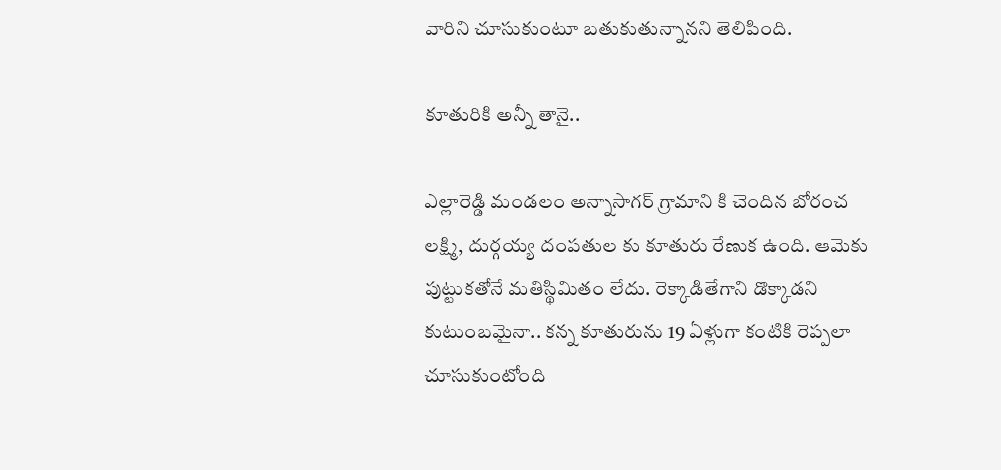వారిని చూసుకుంటూ బతుకుతున్నానని తెలిపింది.

కూతురికి అన్నీ తానై..

ఎల్లారెడ్డి మండలం అన్నాసాగర్‌ గ్రామాని కి చెందిన బోరంచ లక్ష్మి, దుర్గయ్య దంపతుల కు కూతురు రేణుక ఉంది. ఆమెకు పుట్టుకతోనే మతిస్థిమితం లేదు. రెక్కాడితేగాని డొక్కాడని కుటుంబమైనా.. కన్న కూతురును 19 ఏళ్లుగా కంటికి రెప్పలా చూసుకుంటోంది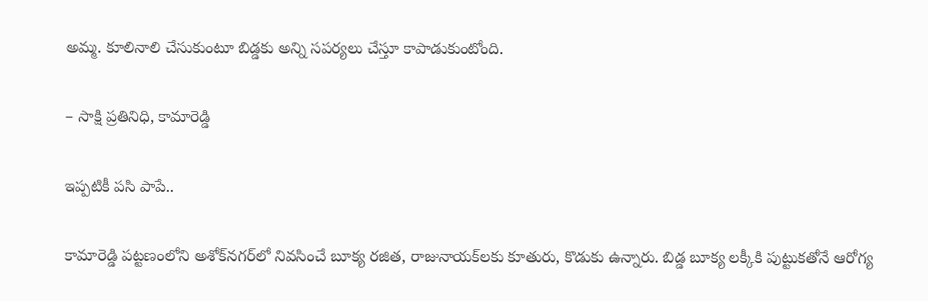అమ్మ. కూలినాలి చేసుకుంటూ బిడ్డకు అన్ని సపర్యలు చేస్తూ కాపాడుకుంటోంది.

– సాక్షి ప్రతినిధి, కామారెడ్డి

ఇప్పటికీ పసి పాపే..

కామారెడ్డి పట్టణంలోని అశోక్‌నగర్‌లో నివసించే బూక్య రజిత, రాజునాయక్‌లకు కూతురు, కొడుకు ఉన్నారు. బిడ్డ బూక్య లక్కీకి పుట్టుకతోనే ఆరోగ్య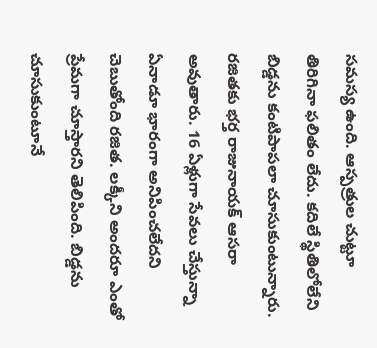సమస్య ఉంది. ఆస్పత్రుల చుట్టూ తిరిగినా ఫలితం లేదు. కదిలే స్థితిలోలేని బిడ్డను కంటిపాపలా చూసుకుంటున్నారు. రజితకు భర్త రాజునాయక్‌ ఆసరా అవుతారు. 16 ఏళ్లుగా సేవలు చేస్తున్నా ఏనాడూ భారంగా అనిపించలేదని చెబుతోంది రజిత. లక్కీని అందరూ ఎంతో ప్రేమగా చూస్తారని తెలిపింది. బిడ్డను చూసుకుంటూనే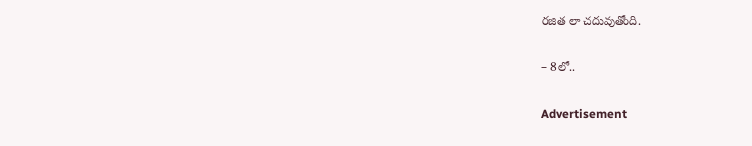రజిత లా చదువుతోంది.

– 8లో..

Advertisement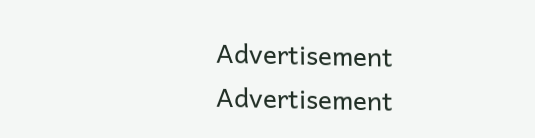Advertisement
Advertisement